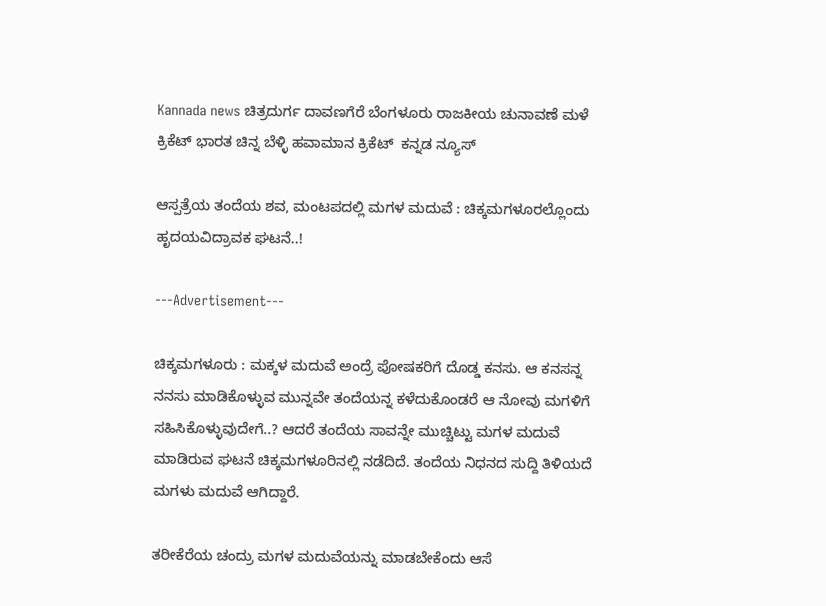Kannada news ಚಿತ್ರದುರ್ಗ ದಾವಣಗೆರೆ ಬೆಂಗಳೂರು ರಾಜಕೀಯ ಚುನಾವಣೆ ಮಳೆ ಕ್ರಿಕೆಟ್ ಭಾರತ ಚಿನ್ನ ಬೆಳ್ಳಿ ಹವಾಮಾನ ಕ್ರಿಕೆಟ್  ಕನ್ನಡ ನ್ಯೂಸ್

ಆಸ್ಪತ್ರೆಯ ತಂದೆಯ ಶವ, ಮಂಟಪದಲ್ಲಿ ಮಗಳ ಮದುವೆ : ಚಿಕ್ಕಮಗಳೂರಲ್ಲೊಂದು ಹೃದಯವಿದ್ರಾವಕ ಘಟನೆ..!

---Advertisement---

ಚಿಕ್ಕಮಗಳೂರು : ಮಕ್ಕಳ ಮದುವೆ ಅಂದ್ರೆ ಪೋಷಕರಿಗೆ ದೊಡ್ಡ ಕನಸು. ಆ ಕನಸನ್ನ ನನಸು ಮಾಡಿಕೊಳ್ಳುವ ಮುನ್ನವೇ ತಂದೆಯನ್ನ ಕಳೆದುಕೊಂಡರೆ ಆ ನೋವು ಮಗಳಿಗೆ ಸಹಿಸಿಕೊಳ್ಳುವುದೇಗೆ..? ಆದರೆ ತಂದೆಯ ಸಾವನ್ನೇ ಮುಚ್ಚಿಟ್ಟು ಮಗಳ ಮದುವೆ ಮಾಡಿರುವ ಘಟನೆ ಚಿಕ್ಕಮಗಳೂರಿನಲ್ಲಿ ನಡೆದಿದೆ. ತಂದೆಯ ನಿಧನದ ಸುದ್ದಿ ತಿಳಿಯದೆ ಮಗಳು ಮದುವೆ ಆಗಿದ್ದಾರೆ.

ತರೀಕೆರೆಯ ಚಂದ್ರು ಮಗಳ ಮದುವೆಯನ್ನು ಮಾಡಬೇಕೆಂದು ಆಸೆ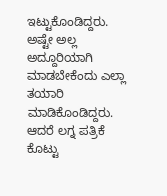ಇಟ್ಟುಕೊಂಡಿದ್ದರು. ಅಷ್ಟೇ ಅಲ್ಲ ಅದ್ದೂರಿಯಾಗಿ ಮಾಡಬೇಕೆಂದು ಎಲ್ಲಾ ತಯಾರಿ ಮಾಡಿಕೊಂಡಿದ್ದರು. ಆದರೆ ಲಗ್ನ ಪತ್ರಿಕೆ ಕೊಟ್ಟು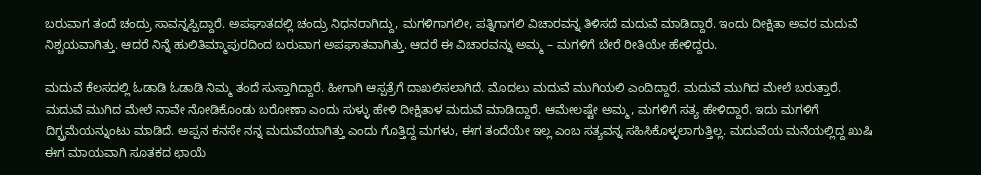ಬರುವಾಗ ತಂದೆ ಚಂದ್ರು ಸಾವನ್ನಪ್ಪಿದ್ದಾರೆ. ಅಪಘಾತದಲ್ಲಿ ಚಂದ್ರು ನಿಧನರಾಗಿದ್ದು, ಮಗಳಿಗಾಗಲೀ, ಪತ್ನಿಗಾಗಲಿ ವಿಚಾರವನ್ನ ತಿಳಿಸದೆ ಮದುವೆ ಮಾಡಿದ್ದಾರೆ. ಇಂದು ದೀಕ್ಷಿತಾ ಅವರ ಮದುವೆ ನಿಶ್ಚಯವಾಗಿತ್ತು. ಆದರೆ ನಿನ್ನೆ ಹುಲಿತಿಮ್ಮಾಪುರದಿಂದ ಬರುವಾಗ ಅಪಘಾತವಾಗಿತ್ತು. ಆದರೆ ಈ ವಿಚಾರವನ್ನು ಅಮ್ಮ – ಮಗಳಿಗೆ ಬೇರೆ ರೀತಿಯೇ ಹೇಳಿದ್ದರು.

ಮದುವೆ ಕೆಲಸದಲ್ಲಿ ಓಡಾಡಿ ಓಡಾಡಿ ನಿಮ್ಮ ತಂದೆ ಸುಸ್ತಾಗಿದ್ದಾರೆ. ಹೀಗಾಗಿ ಆಸ್ಪತ್ರೆಗೆ ದಾಖಲಿಸಲಾಗಿದೆ. ಮೊದಲು ಮದುವೆ ಮುಗಿಯಲಿ ಎಂದಿದ್ದಾರೆ. ಮದುವೆ ಮುಗಿದ ಮೇಲೆ ಬರುತ್ತಾರೆ. ಮದುವೆ ಮುಗಿದ ಮೇಲೆ ನಾವೇ ನೋಡಿಕೊಂಡು ಬರೋಣಾ ಎಂದು ಸುಳ್ಳು ಹೇಳಿ ದೀಕ್ಷಿತಾಳ ಮದುವೆ ಮಾಡಿದ್ದಾರೆ. ಆಮೇಲಷ್ಟೇ ಅಮ್ಮ, ಮಗಳಿಗೆ ಸತ್ಯ ಹೇಳಿದ್ದಾರೆ. ಇದು ಮಗಳಿಗೆ ದಿಗ್ಬ್ರಮೆಯನ್ನುಂಟು ಮಾಡಿದೆ. ಅಪ್ಪನ ಕನಸೇ ನನ್ನ ಮದುವೆಯಾಗಿತ್ತು ಎಂದು ಗೊತ್ತಿದ್ದ ಮಗಳು, ಈಗ ತಂದೆಯೇ ಇಲ್ಲ ಎಂಬ ಸತ್ಯವನ್ನ ಸಹಿಸಿಕೊಳ್ಳಲಾಗುತ್ತಿಲ್ಲ. ಮದುವೆಯ ಮನೆಯಲ್ಲಿದ್ದ ಖುಷಿ ಈಗ ಮಾಯವಾಗಿ ಸೂತಕದ ಛಾಯೆ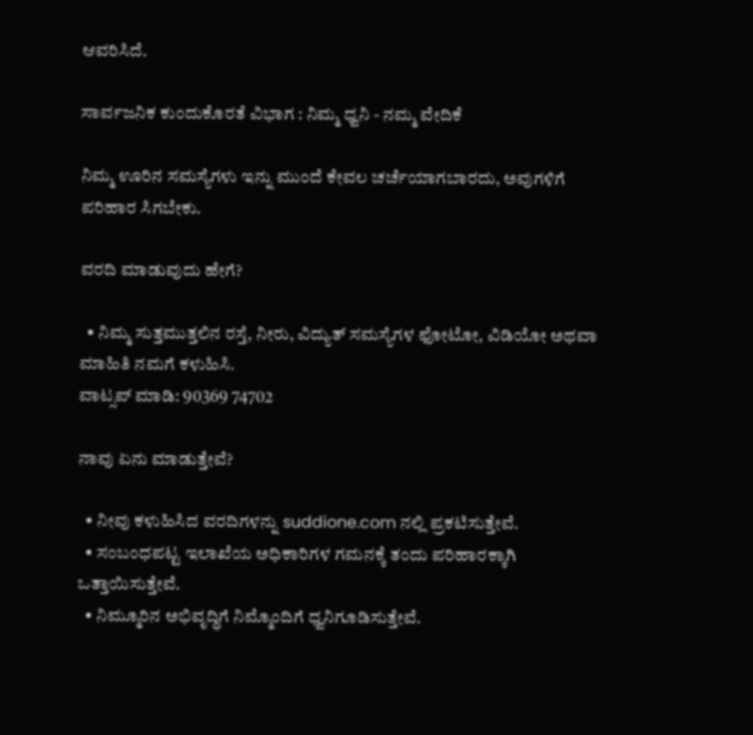ಆವರಿಸಿದೆ.

ಸಾರ್ವಜನಿಕ ಕುಂದುಕೊರತೆ ವಿಭಾಗ : ನಿಮ್ಮ ಧ್ವನಿ - ನಮ್ಮ ವೇದಿಕೆ

ನಿಮ್ಮ ಊರಿನ ಸಮಸ್ಯೆಗಳು ಇನ್ನು ಮುಂದೆ ಕೇವಲ ಚರ್ಚೆಯಾಗಬಾರದು, ಅವುಗಳಿಗೆ ಪರಿಹಾರ ಸಿಗಬೇಕು.

ವರದಿ ಮಾಡುವುದು ಹೇಗೆ?

  • ನಿಮ್ಮ ಸುತ್ತಮುತ್ತಲಿನ ರಸ್ತೆ, ನೀರು, ವಿದ್ಯುತ್ ಸಮಸ್ಯೆಗಳ ಫೋಟೋ, ವಿಡಿಯೋ ಅಥವಾ ಮಾಹಿತಿ ನಮಗೆ ಕಳುಹಿಸಿ.
ವಾಟ್ಸಪ್ ಮಾಡಿ: 90369 74702

ನಾವು ಏನು ಮಾಡುತ್ತೇವೆ?

  • ನೀವು ಕಳುಹಿಸಿದ ವರದಿಗಳನ್ನು suddione.com ನಲ್ಲಿ ಪ್ರಕಟಿಸುತ್ತೇವೆ.
  • ಸಂಬಂಧಪಟ್ಟ ಇಲಾಖೆಯ ಅಧಿಕಾರಿಗಳ ಗಮನಕ್ಕೆ ತಂದು ಪರಿಹಾರಕ್ಕಾಗಿ ಒತ್ತಾಯಿಸುತ್ತೇವೆ.
  • ನಿಮ್ಮೂರಿನ ಅಭಿವೃದ್ಧಿಗೆ ನಿಮ್ಮೊಂದಿಗೆ ಧ್ವನಿಗೂಡಿಸುತ್ತೇವೆ.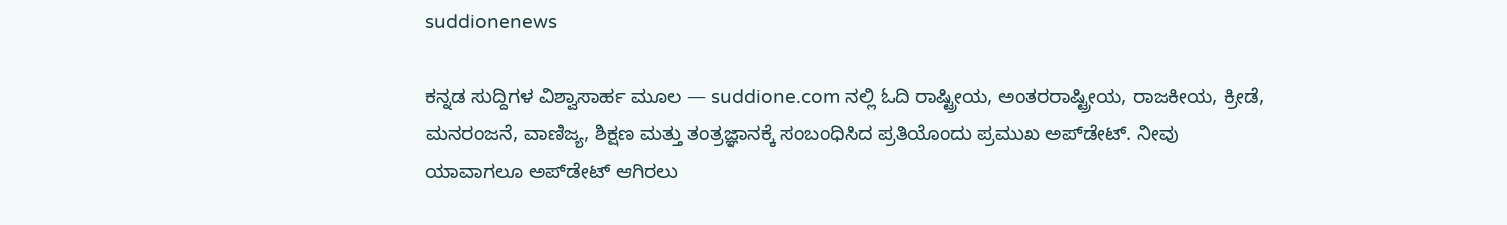suddionenews

ಕನ್ನಡ ಸುದ್ದಿಗಳ ವಿಶ್ವಾಸಾರ್ಹ ಮೂಲ — suddione.com ನಲ್ಲಿ ಓದಿ ರಾಷ್ಟ್ರೀಯ, ಅಂತರರಾಷ್ಟ್ರೀಯ, ರಾಜಕೀಯ, ಕ್ರೀಡೆ, ಮನರಂಜನೆ, ವಾಣಿಜ್ಯ, ಶಿಕ್ಷಣ ಮತ್ತು ತಂತ್ರಜ್ಞಾನಕ್ಕೆ ಸಂಬಂಧಿಸಿದ ಪ್ರತಿಯೊಂದು ಪ್ರಮುಖ ಅಪ್‌ಡೇಟ್. ನೀವು ಯಾವಾಗಲೂ ಅಪ್‌ಡೇಟ್ ಆಗಿರಲು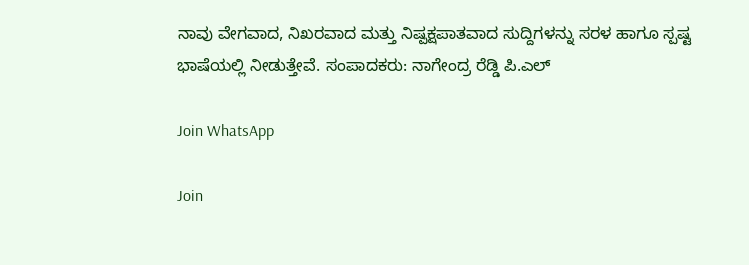ನಾವು ವೇಗವಾದ, ನಿಖರವಾದ ಮತ್ತು ನಿಷ್ಪಕ್ಷಪಾತವಾದ ಸುದ್ದಿಗಳನ್ನು ಸರಳ ಹಾಗೂ ಸ್ಪಷ್ಟ ಭಾಷೆಯಲ್ಲಿ ನೀಡುತ್ತೇವೆ. ಸಂಪಾದಕರು: ನಾಗೇಂದ್ರ ರೆಡ್ಡಿ ಪಿ.ಎಲ್

Join WhatsApp

Join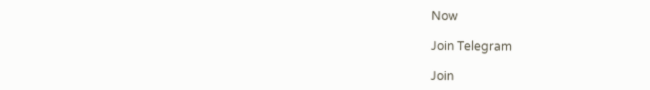Now

Join Telegram

Join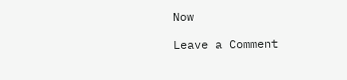Now

Leave a Comment